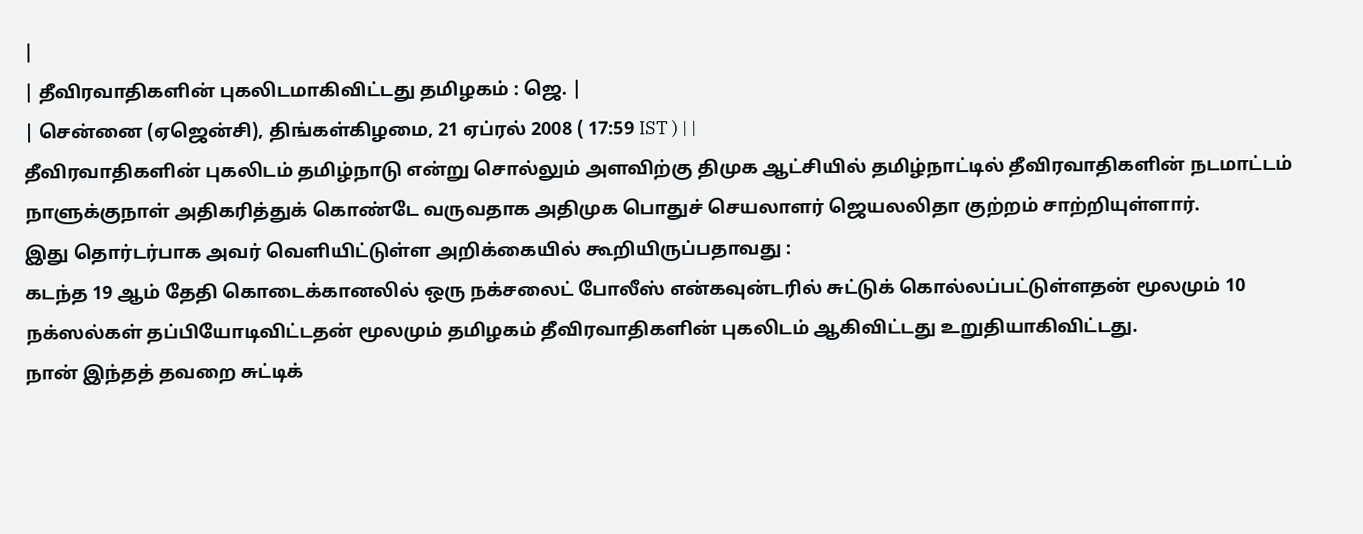|
| தீவிரவாதிகளின் புகலிடமாகிவிட்டது தமிழகம் : ஜெ. |
| சென்னை (ஏஜென்சி), திங்கள்கிழமை, 21 ஏப்ரல் 2008 ( 17:59 IST ) | |
தீவிரவாதிகளின் புகலிடம் தமிழ்நாடு என்று சொல்லும் அளவிற்கு திமுக ஆட்சியில் தமிழ்நாட்டில் தீவிரவாதிகளின் நடமாட்டம் நாளுக்குநாள் அதிகரித்துக் கொண்டே வருவதாக அதிமுக பொதுச் செயலாளர் ஜெயலலிதா குற்றம் சாற்றியுள்ளார்.
இது தொர்டர்பாக அவர் வெளியிட்டுள்ள அறிக்கையில் கூறியிருப்பதாவது :
கடந்த 19 ஆம் தேதி கொடைக்கானலில் ஒரு நக்சலைட் போலீஸ் என்கவுன்டரில் சுட்டுக் கொல்லப்பட்டுள்ளதன் மூலமும் 10 நக்ஸல்கள் தப்பியோடிவிட்டதன் மூலமும் தமிழகம் தீவிரவாதிகளின் புகலிடம் ஆகிவிட்டது உறுதியாகிவிட்டது.
நான் இந்தத் தவறை சுட்டிக்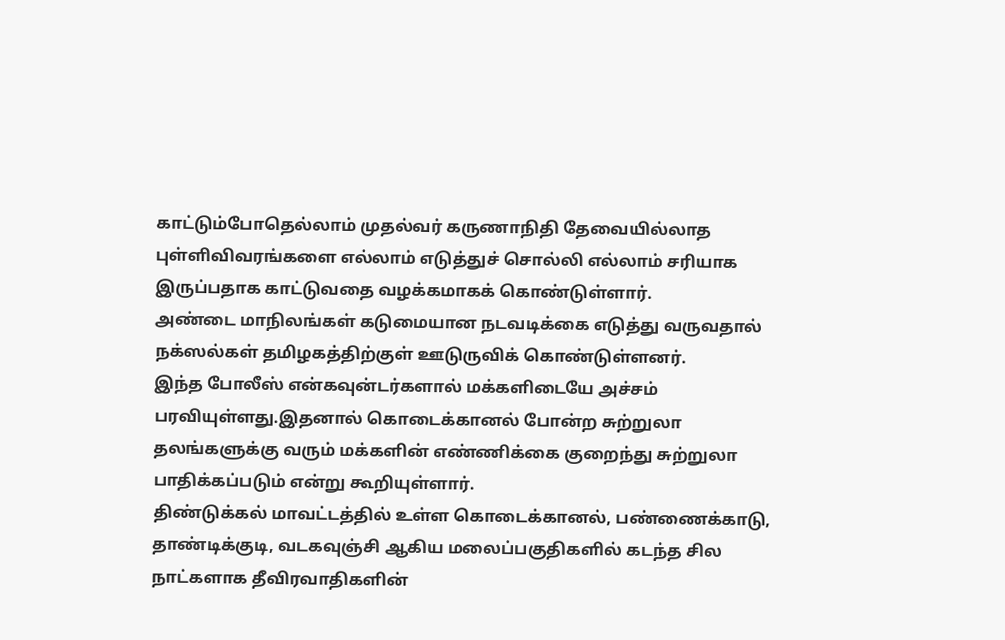காட்டும்போதெல்லாம் முதல்வர் கருணாநிதி தேவையில்லாத புள்ளிவிவரங்களை எல்லாம் எடுத்துச் சொல்லி எல்லாம் சரியாக இருப்பதாக காட்டுவதை வழக்கமாகக் கொண்டுள்ளார்.
அண்டை மாநிலங்கள் கடுமையான நடவடிக்கை எடுத்து வருவதால் நக்ஸல்கள் தமிழகத்திற்குள் ஊடுருவிக் கொண்டுள்ளனர்.
இந்த போலீஸ் என்கவுன்டர்களால் மக்களிடையே அச்சம் பரவியுள்ளது.இதனால் கொடைக்கானல் போன்ற சுற்றுலா தலங்களுக்கு வரும் மக்களின் எண்ணிக்கை குறைந்து சுற்றுலா பாதிக்கப்படும் என்று கூறியுள்ளார்.
திண்டுக்கல் மாவட்டத்தில் உள்ள கொடைக்கானல், பண்ணைக்காடு, தாண்டிக்குடி, வடகவுஞ்சி ஆகிய மலைப்பகுதிகளில் கடந்த சில நாட்களாக தீவிரவாதிகளின்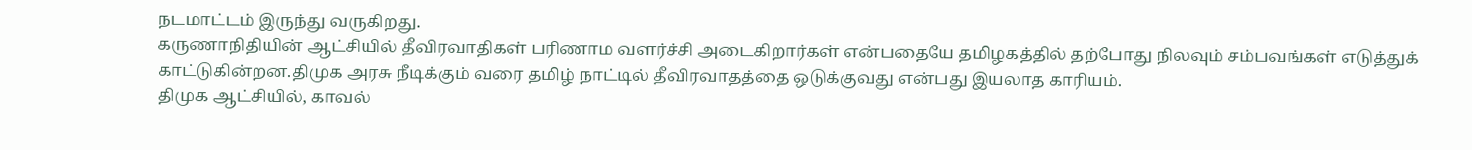நடமாட்டம் இருந்து வருகிறது.
கருணாநிதியின் ஆட்சியில் தீவிரவாதிகள் பரிணாம வளர்ச்சி அடைகிறார்கள் என்பதையே தமிழகத்தில் தற்போது நிலவும் சம்பவங்கள் எடுத்துக் காட்டுகின்றன.திமுக அரசு நீடிக்கும் வரை தமிழ் நாட்டில் தீவிரவாதத்தை ஒடுக்குவது என்பது இயலாத காரியம்.
திமுக ஆட்சியில், காவல்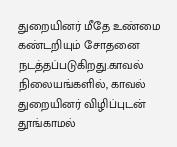துறையினர் மீதே உண்மை கண்டறியும் சோதனை நடத்தப்படுகிறது.காவல் நிலையங்களில், காவல் துறையினர் விழிப்புடன் தூங்காமல்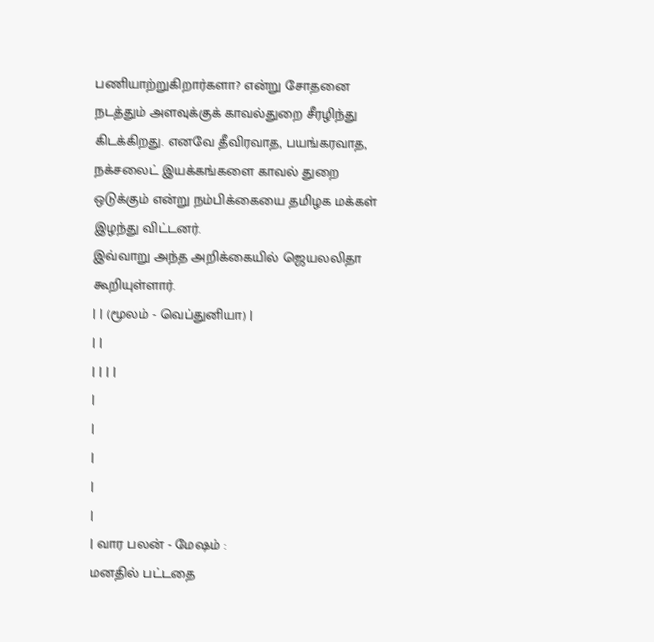பணியாற்றுகிறார்களா? என்று சோதனை நடத்தும் அளவுக்குக் காவல்துறை சீரழிந்து கிடக்கிறது. எனவே தீவிரவாத, பயங்கரவாத, நக்சலைட் இயக்கங்களை காவல் துறை ஒடுக்கும் என்று நம்பிக்கையை தமிழக மக்கள் இழந்து விட்டனர்.
இவ்வாறு அந்த அறிக்கையில் ஜெயலலிதா கூறியுள்ளார்.
| | (மூலம் - வெப்துனியா) |
| |
| | | |
|
|
|
|
|
| வார பலன் - மேஷம் :
மனதில் பட்டதை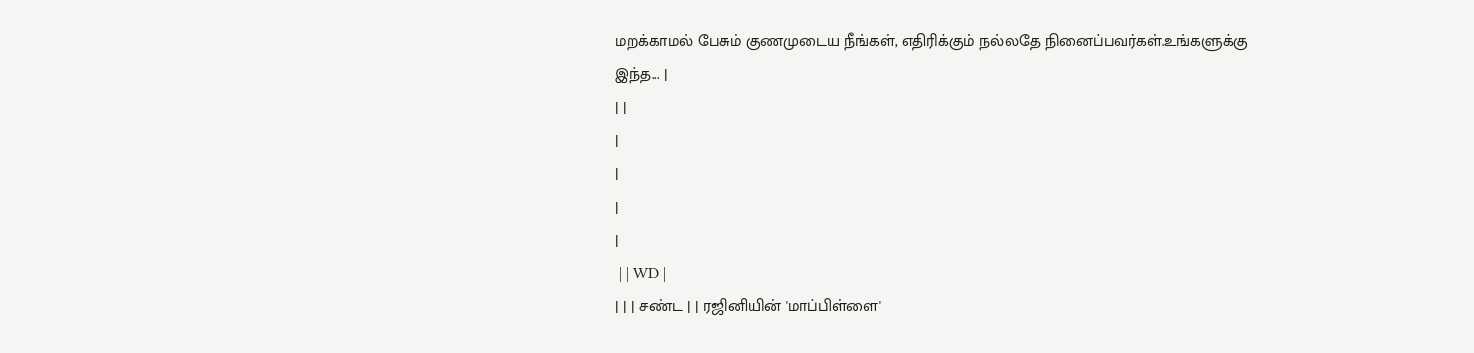மறக்காமல் பேசும் குணமுடைய நீங்கள், எதிரிக்கும் நல்லதே நினைப்பவர்கள்.உங்களுக்கு இந்த... |
| |
|
|
|
|
 | | WD |
| | | சண்ட | | ரஜினியின் 'மாப்பிள்ளை'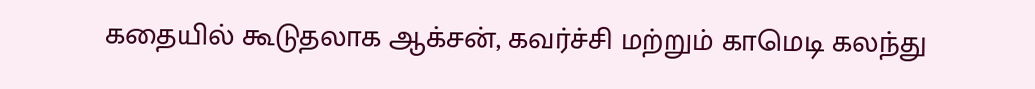கதையில் கூடுதலாக ஆக்சன், கவர்ச்சி மற்றும் காமெடி கலந்து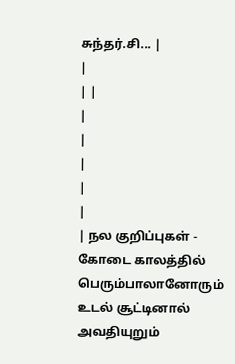சுந்தர்.சி... |
|
| |
|
|
|
|
|
| நல குறிப்புகள் - கோடை காலத்தில் பெரும்பாலானோரும் உடல் சூட்டினால் அவதியுறும்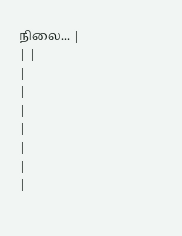நிலை... |
| |
|
|
|
|
|
|
|